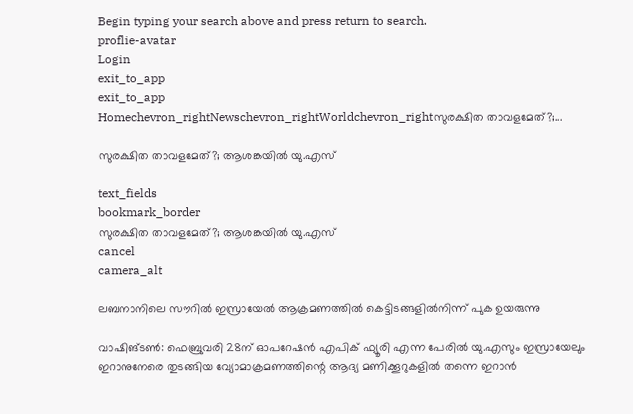Begin typing your search above and press return to search.
proflie-avatar
Login
exit_to_app
exit_to_app
Homechevron_rightNewschevron_rightWorldchevron_rightസുരക്ഷിത താവളമേത്?;...

സുരക്ഷിത താവളമേത്?; ആശങ്കയിൽ യു.എസ്

text_fields
bookmark_border
സുരക്ഷിത താവളമേത്?; ആശങ്കയിൽ യു.എസ്
cancel
camera_alt

ലബനാനിലെ സൗറിൽ ഇസ്രായേൽ ആക്രമണത്തിൽ കെട്ടിടങ്ങളിൽനിന്ന് പുക ഉയരുന്നു

വാഷിങ്ടൺ: ഫെബ്രുവരി 28ന് ഓപറേഷൻ എപിക് ഫ്യൂരി എന്ന പേരിൽ യു.എസും ഇസ്രായേലും ഇറാനുനേരെ തുടങ്ങിയ വ്യോമാക്രമണത്തിന്റെ ആദ്യ മണിക്കൂറുകളിൽ തന്നെ ഇറാൻ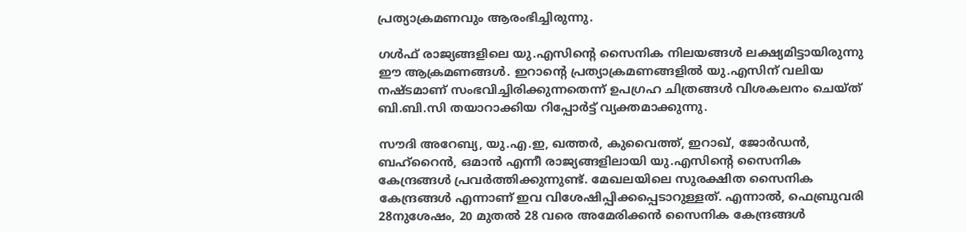പ്രത്യാക്രമണവും ആരംഭിച്ചിരുന്നു.

ഗൾഫ് രാജ്യങ്ങളിലെ യു.എസിന്റെ സൈനിക നിലയങ്ങൾ ലക്ഷ്യമിട്ടായിരുന്നു ഈ ആക്രമണങ്ങൾ. ഇറാന്റെ പ്രത്യാക്രമണങ്ങളിൽ യു.എസിന് വലിയ നഷ്ടമാണ് സംഭവിച്ചിരിക്കുന്നതെന്ന് ഉപഗ്രഹ ചിത്രങ്ങൾ വിശകലനം ചെയ്ത് ബി.ബി.സി തയാറാക്കിയ റിപ്പോർട്ട് വ്യക്തമാക്കുന്നു.

സൗദി അറേബ്യ, യു.എ.ഇ, ഖത്തർ, കുവൈത്ത്, ഇറാഖ്, ജോർഡൻ, ബഹ്‌റൈൻ, ഒമാൻ എന്നീ രാജ്യങ്ങളിലായി യു.എസിന്റെ സൈനിക കേന്ദ്രങ്ങൾ പ്രവർത്തിക്കുന്നുണ്ട്. മേഖലയിലെ സുരക്ഷിത സൈനിക കേന്ദ്രങ്ങൾ എന്നാണ് ഇവ വിശേഷിപ്പിക്കപ്പെടാറുള്ളത്. എന്നാൽ, ഫെബ്രുവരി 28നുശേഷം, 20 മുതൽ 28 വരെ അമേരിക്കൻ സൈനിക കേന്ദ്രങ്ങൾ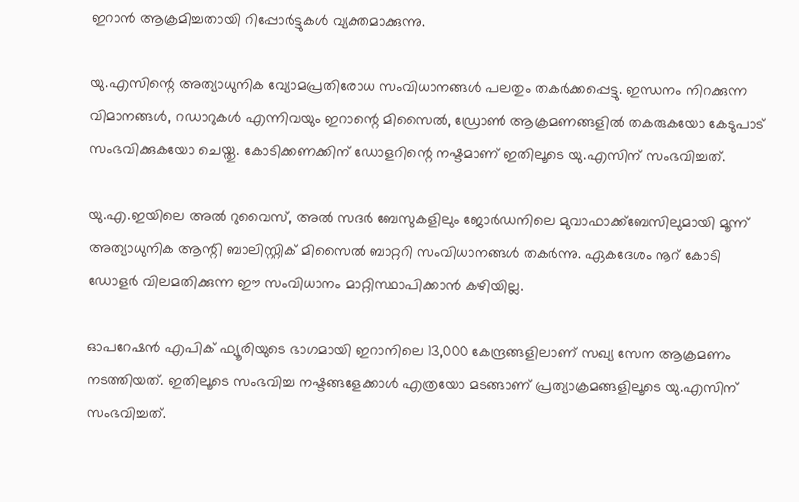ഇറാൻ ആക്രമിച്ചതായി റിപ്പോർട്ടുകൾ വ്യക്തമാക്കുന്നു.

യു.എസിന്റെ അത്യാധുനിക വ്യോമപ്രതിരോധ സംവിധാനങ്ങൾ പലതും തകർക്കപ്പെട്ടു. ഇന്ധനം നിറക്കുന്ന വിമാനങ്ങൾ, റഡാറുകൾ എന്നിവയും ഇറാന്റെ മിസൈൽ, ഡ്രോൺ ആക്രമണങ്ങളിൽ തകരുകയോ കേടുപാട് സംഭവിക്കുകയോ ചെയ്തു. കോടിക്കണക്കിന് ഡോളറിന്റെ നഷ്ടമാണ് ഇതിലൂടെ യു.എസിന് സംഭവിച്ചത്.

യു.എ.ഇയിലെ അൽ റുവൈസ്, അൽ സദർ ബേസുകളിലും ജോർഡനിലെ മുവാഫാക്ക്ബേസിലുമായി മൂന്ന് അത്യാധുനിക ആന്റി ബാലിസ്റ്റിക് മിസൈൽ ബാറ്ററി സംവിധാനങ്ങൾ തകർന്നു. ഏകദേശം നൂറ് കോടി ഡോളർ വിലമതിക്കുന്ന ഈ സംവിധാനം മാറ്റിസ്ഥാപിക്കാൻ കഴിയില്ല.

ഓപറേഷൻ എപിക് ഫ്യൂരിയുടെ ഭാഗമായി ഇറാനിലെ 13,000 കേന്ദ്രങ്ങളിലാണ് സഖ്യ സേന ആക്രമണം നടത്തിയത്. ഇതിലൂടെ സംഭവിച്ച നഷ്ടങ്ങളേക്കാൾ എത്രയോ മടങ്ങാണ് പ്രത്യാക്രമങ്ങളിലൂടെ യു.എസിന് സംഭവിച്ചത്.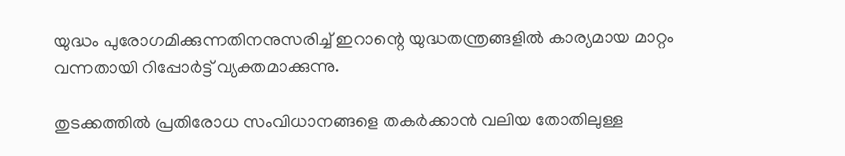യുദ്ധം പുരോഗമിക്കുന്നതിനനുസരിച്ച് ഇറാന്റെ യുദ്ധതന്ത്രങ്ങളിൽ കാര്യമായ മാറ്റം വന്നതായി റിപ്പോർട്ട് വ്യക്തമാക്കുന്നു.

തുടക്കത്തിൽ പ്രതിരോധ സംവിധാനങ്ങളെ തകർക്കാൻ വലിയ തോതിലുള്ള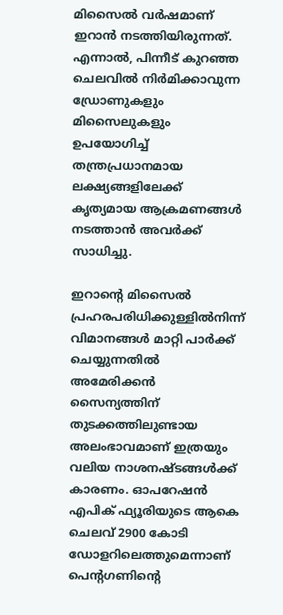മിസൈൽ വർഷമാണ് ഇറാൻ നടത്തിയിരുന്നത്. എന്നാൽ, പിന്നീട് കുറഞ്ഞ ചെലവിൽ നിർമിക്കാവുന്ന ഡ്രോണുകളും മിസൈലുകളും ഉപയോഗിച്ച് തന്ത്രപ്രധാനമായ ലക്ഷ്യങ്ങളിലേക്ക് കൃത്യമായ ആക്രമണങ്ങൾ നടത്താൻ അവർക്ക് സാധിച്ചു.

ഇറാന്റെ മിസൈൽ പ്രഹരപരിധിക്കുള്ളിൽനിന്ന് വിമാനങ്ങൾ മാറ്റി പാർക്ക് ചെയ്യുന്നതിൽ അമേരിക്കൻ സൈന്യത്തിന് തുടക്കത്തിലുണ്ടായ അലംഭാവമാണ് ഇത്രയും വലിയ നാശനഷ്ടങ്ങൾക്ക് കാരണം. ഓപറേഷൻ എപിക് ഫ്യൂരിയുടെ ആകെ ചെലവ് 2900 കോടി ഡോളറിലെത്തുമെന്നാണ് പെന്റഗണിന്റെ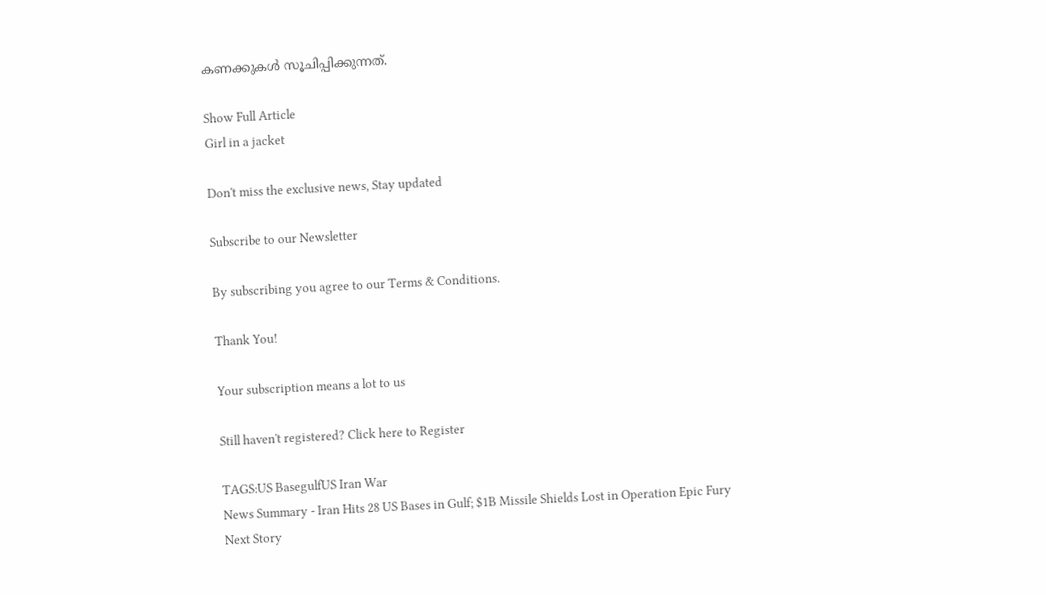കണക്കുകൾ സൂചിപ്പിക്കുന്നത്.

Show Full Article
Girl in a jacket

Don't miss the exclusive news, Stay updated

Subscribe to our Newsletter

By subscribing you agree to our Terms & Conditions.

Thank You!

Your subscription means a lot to us

Still haven't registered? Click here to Register

TAGS:US BasegulfUS Iran War
News Summary - Iran Hits 28 US Bases in Gulf; $1B Missile Shields Lost in Operation Epic Fury
Next Story